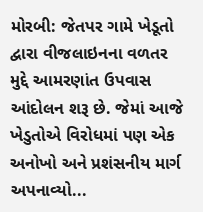મોરબી: જેતપર ગામે ખેડૂતો દ્વારા વીજલાઇનના વળતર મુદ્દે આમરણાંત ઉપવાસ આંદોલન શરૂ છે. જેમાં આજે ખેડુતોએ વિરોધમાં પણ એક અનોખો અને પ્રશંસનીય માર્ગ અપનાવ્યો...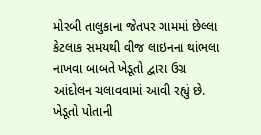મોરબી તાલુકાના જેતપર ગામમાં છેલ્લા કેટલાક સમયથી વીજ લાઇનના થાંભલા નાખવા બાબતે ખેડૂતો દ્વારા ઉગ્ર આંદોલન ચલાવવામાં આવી રહ્યું છે. ખેડૂતો પોતાની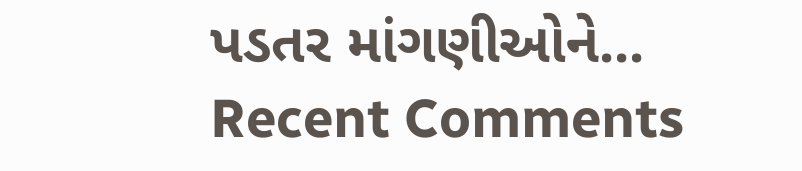પડતર માંગણીઓને...
Recent Comments